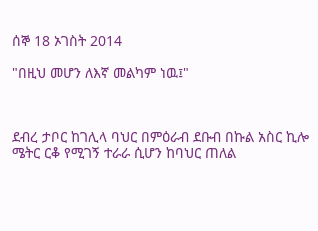ሰኞ 18 ኦገስት 2014

"በዚህ መሆን ለእኛ መልካም ነዉ፤"



ደብረ ታቦር ከገሊላ ባህር በምዕራብ ደቡብ በኩል አስር ኪሎ ሜትር ርቆ የሚገኝ ተራራ ሲሆን ከባህር ጠለል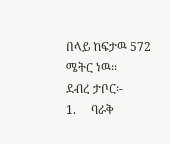በላይ ከፍታዉ 572 ሜትር ነዉ፡፡
ደብረ ታቦር፡-
1.     ባራቅ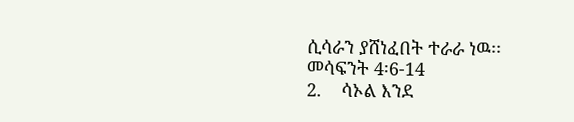ሲሳራን ያሸነፈበት ተራራ ነዉ፡፡ መሳፍንት 4፡6-14
2.    ሳኦል እንደ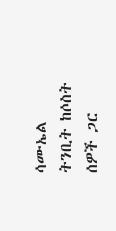ሳሙኤል ትንቢት ከሶስት ሰዎች ጋር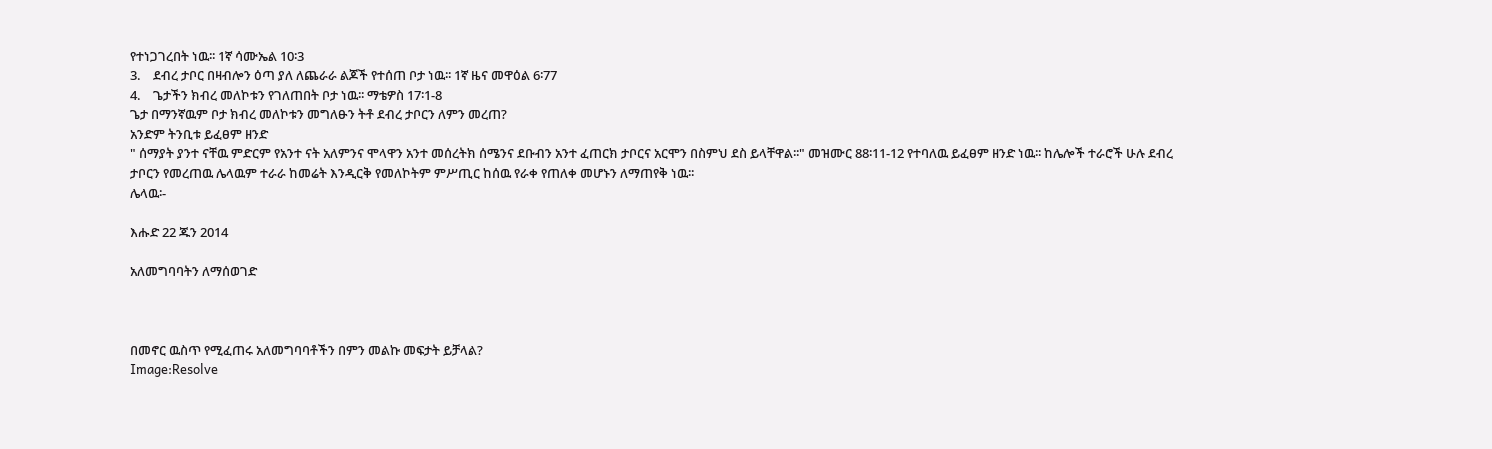የተነጋገረበት ነዉ፡፡ 1ኛ ሳሙኤል 10፡3
3.    ደብረ ታቦር በዛብሎን ዕጣ ያለ ለጨራራ ልጆች የተሰጠ ቦታ ነዉ፡፡ 1ኛ ዜና መዋዕል 6፡77
4.    ጌታችን ክብረ መለኮቱን የገለጠበት ቦታ ነዉ፡፡ ማቴዎስ 17፡1-8
ጌታ በማንኛዉም ቦታ ክብረ መለኮቱን መግለፁን ትቶ ደብረ ታቦርን ለምን መረጠ?
አንድም ትንቢቱ ይፈፀም ዘንድ
" ሰማያት ያንተ ናቸዉ ምድርም የአንተ ናት አለምንና ሞላዋን አንተ መሰረትክ ሰሜንና ደቡብን አንተ ፈጠርክ ታቦርና አርሞን በስምህ ደስ ይላቸዋል፡፡" መዝሙር 88፡11-12 የተባለዉ ይፈፀም ዘንድ ነዉ፡፡ ከሌሎች ተራሮች ሁሉ ደብረ ታቦርን የመረጠዉ ሌላዉም ተራራ ከመሬት እንዲርቅ የመለኮትም ምሥጢር ከሰዉ የራቀ የጠለቀ መሆኑን ለማጠየቅ ነዉ፡፡
ሌላዉ፡-

እሑድ 22 ጁን 2014

አለመግባባትን ለማሰወገድ



በመኖር ዉስጥ የሚፈጠሩ አለመግባባቶችን በምን መልኩ መፍታት ይቻላል?
Image:Resolve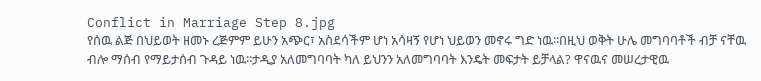Conflict in Marriage Step 8.jpg
የሰዉ ልጅ በህይወት ዘመኑ ረጅምም ይሁን አጭር፣ አስደሳችም ሆነ አሳዛኝ የሆነ ህይወን መኖሩ ግድ ነዉ፡፡በዚህ ወቅት ሁሌ መግባባቶች ብቻ ናቸዉ ብሎ ማሰብ የማይታሰብ ጉዳይ ነዉ፡፡ታዲያ አለመግባባት ካለ ይህንን አለመግባባት እንዴት መፍታት ይቻላል? ዋናዉና መሠረታዊዉ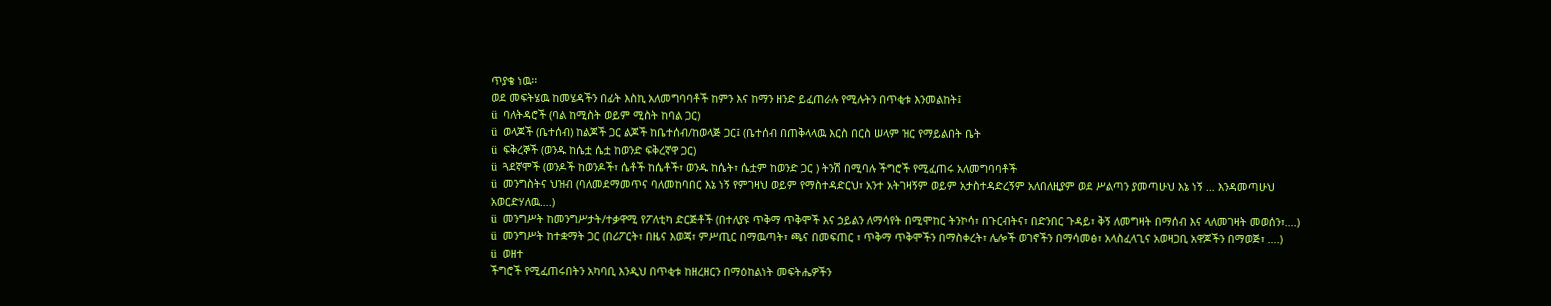ጥያቄ ነዉ፡፡
ወደ መፍትሄዉ ከመሄዳችን በፊት እስኪ አለመግባባቶች ከምን እና ከማን ዘንድ ይፈጠራሉ የሚሉትን በጥቂቱ እንመልከት፤
ü  ባለትዳሮች (ባል ከሚስት ወይም ሚስት ከባል ጋር)
ü  ወላጆች (ቤተሰብ) ከልጆች ጋር ልጆች ከቤተሰብ/ከወላጅ ጋር፤ (ቤተሰብ በጠቅላላዉ እርስ በርስ ሠላም ዝር የማይልበት ቤት
ü  ፍቅረኞች (ወንዱ ከሴቷ ሴቷ ከወንድ ፍቅረኛዋ ጋር)
ü  ጓደኛሞች (ወንዶች ከወንዶች፣ ሴቶች ከሴቶች፣ ወንዱ ከሴት፣ ሴቷም ከወንድ ጋር ) ትንሽ በሚባሉ ችግሮች የሚፈጠሩ አለመግባባቶች
ü  መንግስትና ህዝብ (ባለመደማመጥና ባለመከባበር እኔ ነኝ የምገዛህ ወይም የማስተዳድርህ፣ አንተ አትገዛኝም ወይም አታስተዳድረኝም አለበለዚያም ወደ ሥልጣን ያመጣሁህ እኔ ነኝ … እንዳመጣሁህ አወርድሃለዉ….)
ü  መንግሥት ከመንግሥታት/ተቃዋሚ የፖለቲካ ድርጅቶች (በተለያዩ ጥቅማ ጥቅሞች እና ኃይልን ለማሳየት በሚሞከር ትንኮሳ፣ በጉርብትና፣ በድንበር ጉዳይ፣ ቅኝ ለመግዛት በማሰብ እና ላለመገዛት መወሰን፣….)
ü  መንግሥት ከተቋማት ጋር (በሪፖርት፣ በዜና እወጃ፣ ምሥጢር በማዉጣት፣ ጫና በመፍጠር ፣ ጥቅማ ጥቅሞችን በማስቀረት፣ ሌሎች ወገኖችን በማሳመፅ፣ አላስፈላጊና አወዛጋቢ አዋጆችን በማወጅ፣ ….)
ü  ወዘተ
ችግሮች የሚፈጠሩበትን አካባቢ እንዲህ በጥቂቱ ከዘረዘርን በማዕከልነት መፍትሔዎችን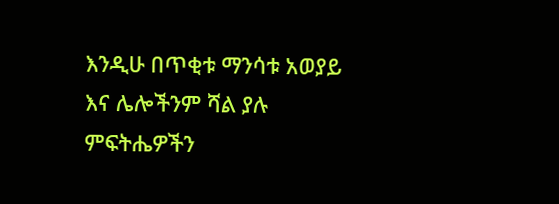እንዲሁ በጥቂቱ ማንሳቱ አወያይ እና ሌሎችንም ሻል ያሉ ምፍትሔዎችን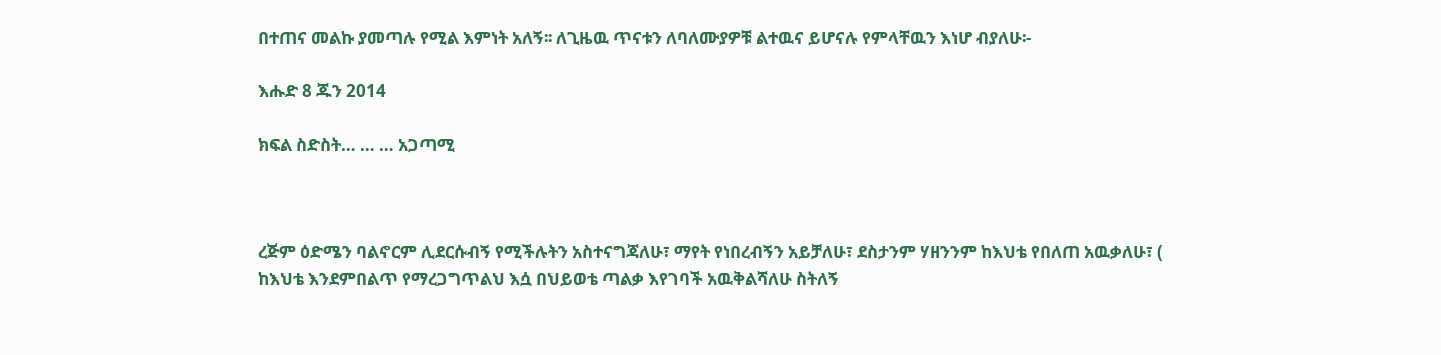በተጠና መልኩ ያመጣሉ የሚል እምነት አለኝ፡፡ ለጊዜዉ ጥናቱን ለባለሙያዎቹ ልተዉና ይሆናሉ የምላቸዉን እነሆ ብያለሁ፡-

እሑድ 8 ጁን 2014

ክፍል ስድስት… … … አጋጣሚ



ረጅም ዕድሜን ባልኖርም ሊደርሱብኝ የሚችሉትን አስተናግጃለሁ፣ ማየት የነበረብኝን አይቻለሁ፣ ደስታንም ሃዘንንም ከእህቴ የበለጠ አዉቃለሁ፣ ( ከእህቴ እንደምበልጥ የማረጋግጥልህ እሷ በህይወቴ ጣልቃ እየገባች አዉቅልሻለሁ ስትለኝ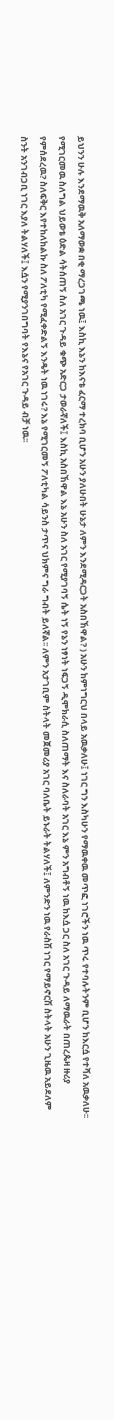ይህንን ሁሉ እንደማዉቅ አለማወቋ በቂ ማረጋገጫ ነዉ፤ እስኪ እኔን ከእናቴ ፈርማ ተረክባ ቢሆን አሁን ያለሁበት ሁኔታ ለምን እንደሚዳርጋት አስበኸዋል? ) አሁን ከምነግርህ በላይ አዉቃለሁ፤ ነገር ግን እስካሁን የማዉቀዉ መጥፎ ነገሮችን ነዉ ጥሩ የተባሉትንም ቢሆን ከእርሷ የተሻለ አዉቃለሁ፡፡ የሚገርመዉ ስለግል ህይወቴ ዕድል ሳትሰጠኝ ስለ አገር ጉዳይ ቁጭ አድርጋ ታወራኛለች፤ እስኪ አስበኸዋል እኔ አሁን ስለ አገር የሚያገባኝ ሴት ነኝ የኔን ነፃነት ነፍጋኝ ዲሞክራሲ ስለጠማት እና ስለራባት አገር እኔ ምን አግብቶኝ ነዉ ከእሷ ጋር ስለ አገር ጉዳይ ለማዉራት በጠረጴዛ ዙሪያ የምሰደረዉ? ስለፍቅር እየተከለከልኩ ስለ ፖለቲካ የሚፈቀድልኝ እንዴት ነዉ ነገሩ? እኔ የሚገርመኝ ፖለቲካል ሳይንስ ታጥና ህክምና ግራ ግብት ይለኛል፡፡ ለምን አታገቢም ስትላት መጀመሪያ አገር ባለቤት ይኑራት ትልሃለች፤ ለምንድን ነዉ የራስሽ ነገር የማይኖርሽ ስትላት አሁን ጊዜዉ አይደለም ስንት አንገብጋቢ ነገር እያለ ትልሃለች፤ እሷን የሚያንገበግባት የእኔና የአገር ጉዳይ ብቻ ነዉ፡፡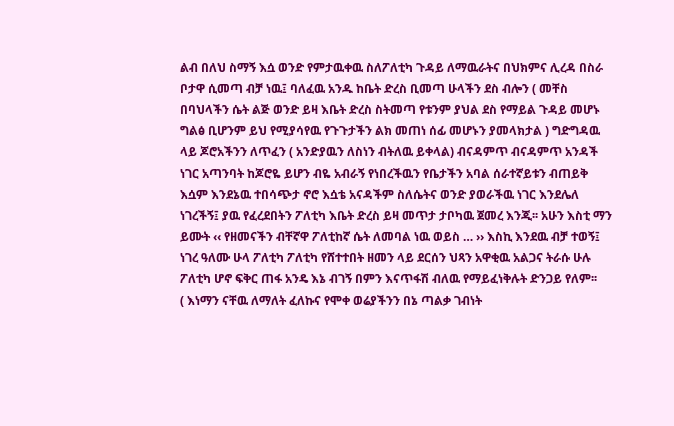ልብ በለህ ስማኝ እሷ ወንድ የምታዉቀዉ ስለፖለቲካ ጉዳይ ለማዉራትና በህክምና ሊረዳ በስራ ቦታዋ ሲመጣ ብቻ ነዉ፤ ባለፈዉ አንዱ ከቤት ድረስ ቢመጣ ሁላችን ደስ ብሎን ( መቸስ በባህላችን ሴት ልጅ ወንድ ይዛ እቤት ድረስ ስትመጣ የቱንም ያህል ደስ የማይል ጉዳይ መሆኑ ግልፅ ቢሆንም ይህ የሚያሳየዉ የጉጉታችን ልክ መጠነ ሰፊ መሆኑን ያመላክታል ) ግድግዳዉ ላይ ጆሮአችንን ለጥፈን ( አንድያዉን ለስነን ብትለዉ ይቀላል) ብናዳምጥ ብናዳምጥ አንዳች ነገር አጣንባት ከጆሮዬ ይሆን ብዬ አብራኝ የነበረችዉን የቤታችን አባል ሰራተኛይቱን ብጠይቅ እሷም እንደኔዉ ተበሳጭታ ኖሮ እሷቴ አናዳችም ስለሴትና ወንድ ያወራችዉ ነገር እንደሌለ ነገረችኝ፤ ያዉ የፈረደበትን ፖለቲካ እቤት ድረስ ይዛ መጥታ ታቦካዉ ጀመረ እንጂ፡፡ አሁን እስቲ ማን ይሙት ‹‹ የዘመናችን ብቸኛዋ ፖለቲከኛ ሴት ለመባል ነዉ ወይስ … ›› እስኪ እንደዉ ብቻ ተወኝ፤ ነገረ ዓለሙ ሁላ ፖለቲካ ፖለቲካ የሸተተበት ዘመን ላይ ደርሰን ህጻን አዋቂዉ አልጋና ትራሱ ሁሉ ፖለቲካ ሆኖ ፍቅር ጠፋ አንዴ እኔ ብገኝ በምን እናጥፋሽ ብለዉ የማይፈነቅሉት ድንጋይ የለም፡፡
( እነማን ናቸዉ ለማለት ፈለኩና የሞቀ ወሬያችንን በኔ ጣልቃ ገብነት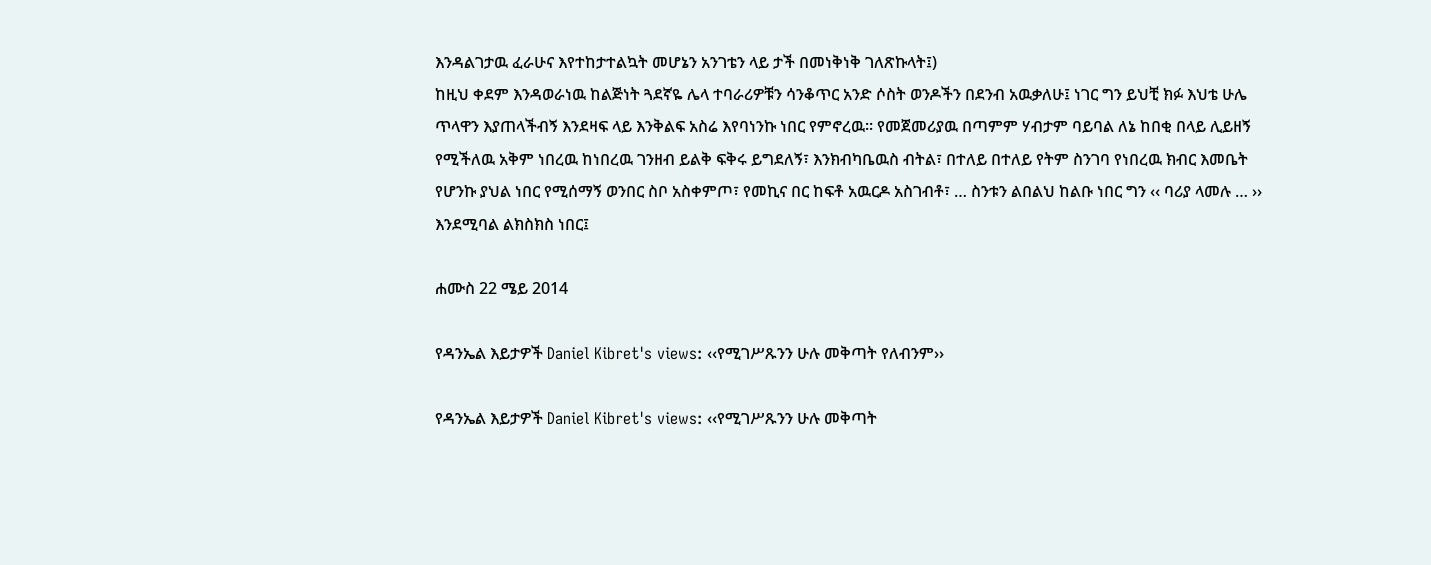እንዳልገታዉ ፈራሁና እየተከታተልኳት መሆኔን አንገቴን ላይ ታች በመነቅነቅ ገለጽኩላት፤)
ከዚህ ቀደም እንዳወራነዉ ከልጅነት ጓደኛዬ ሌላ ተባራሪዎቹን ሳንቆጥር አንድ ሶስት ወንዶችን በደንብ አዉቃለሁ፤ ነገር ግን ይህቺ ክፉ እህቴ ሁሌ ጥላዋን እያጠላችብኝ እንደዛፍ ላይ እንቅልፍ አስሬ እየባነንኩ ነበር የምኖረዉ፡፡ የመጀመሪያዉ በጣምም ሃብታም ባይባል ለኔ ከበቂ በላይ ሊይዘኝ የሚችለዉ አቅም ነበረዉ ከነበረዉ ገንዘብ ይልቅ ፍቅሩ ይግደለኝ፣ እንክብካቤዉስ ብትል፣ በተለይ በተለይ የትም ስንገባ የነበረዉ ክብር እመቤት የሆንኩ ያህል ነበር የሚሰማኝ ወንበር ስቦ አስቀምጦ፣ የመኪና በር ከፍቶ አዉርዶ አስገብቶ፣ … ስንቱን ልበልህ ከልቡ ነበር ግን ‹‹ ባሪያ ላመሉ … ›› እንደሚባል ልክስክስ ነበር፤

ሐሙስ 22 ሜይ 2014

የዳንኤል እይታዎች Daniel Kibret's views: ‹‹የሚገሥጹንን ሁሉ መቅጣት የለብንም››

የዳንኤል እይታዎች Daniel Kibret's views: ‹‹የሚገሥጹንን ሁሉ መቅጣት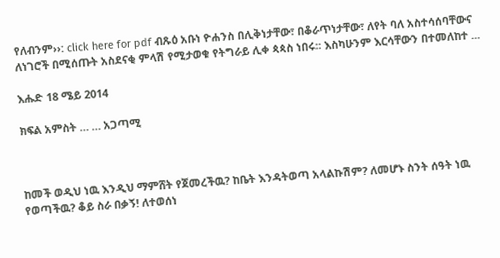የለብንም››: click here for pdf ብጹዕ አቡነ ዮሐንስ በሊቅነታቸው፣ በቆራጥነታቸው፣ ለየት ባለ አስተሳሰባቸውና ለነገሮች በሚሰጡት አስደናቂ ምላሽ የሚታወቁ የትግራይ ሊቀ ጳጳስ ነበሩ፡፡ እስካሁንም እርሳቸውን በተመለከተ ...

እሑድ 18 ሜይ 2014

ክፍል አምስት … … አጋጣሚ



ከመች ወዲህ ነዉ እንዲህ ማምሸት የጀመረችዉ? ከቤት እንዳትወጣ አላልኩሽም? ለመሆኑ ስንት ሰዓት ነዉ የወጣችዉ? ቆይ ስራ በቃኝ! ለተወሰነ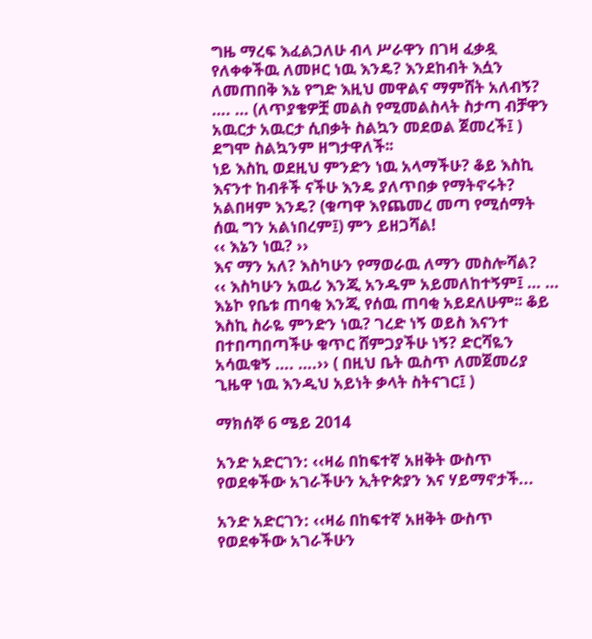ግዜ ማረፍ እፈልጋለሁ ብላ ሥራዋን በገዛ ፈቃዷ የለቀቀችዉ ለመዞር ነዉ እንዴ? እንደከብት እሷን ለመጠበቅ እኔ የግድ እዚህ መዋልና ማምሸት አለብኝ? …. … (ለጥያቄዎቿ መልስ የሚመልስላት ስታጣ ብቻዋን አዉርታ አዉርታ ሲበቃት ስልኳን መደወል ጀመረች፤ ) ደግሞ ስልኳንም ዘግታዋለች፡፡
ነይ እስኪ ወደዚህ ምንድን ነዉ አላማችሁ? ቆይ እስኪ እናንተ ከብቶች ናችሁ እንዴ ያለጥበቃ የማትኖሩት? አልበዛም እንዴ? (ቁጣዋ እየጨመረ መጣ የሚሰማት ሰዉ ግን አልነበረም፤) ምን ይዘጋሻል!
‹‹ እኔን ነዉ? ››
እና ማን አለ? እስካሁን የማወራዉ ለማን መስሎሻል?
‹‹ እስካሁን አዉሪ እንጂ አንዱም አይመለከተኝም፤ … … እኔኮ የቤቱ ጠባቂ እንጂ የሰዉ ጠባቂ አይደለሁም፡፡ ቆይ እስኪ ስራዬ ምንድን ነዉ? ገረድ ነኝ ወይስ እናንተ በተበጣበጣችሁ ቁጥር ሸምጋያችሁ ነኝ? ድርሻዬን አሳዉቁኝ …. ….›› ( በዚህ ቤት ዉስጥ ለመጀመሪያ ጊዜዋ ነዉ እንዲህ አይነት ቃላት ስትናገር፤ )

ማክሰኞ 6 ሜይ 2014

አንድ አድርገን: ‹‹ዛሬ በከፍተኛ አዘቅት ውስጥ የወደቀችው አገራችሁን ኢትዮጵያን እና ሃይማኖታች...

አንድ አድርገን: ‹‹ዛሬ በከፍተኛ አዘቅት ውስጥ የወደቀችው አገራችሁን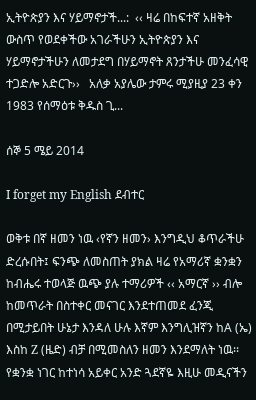ኢትዮጵያን እና ሃይማኖታች...:  ‹‹ ዛሬ በከፍተኛ አዘቅት ውስጥ የወደቀችው አገራችሁን ኢትዮጵያን እና ሃይማኖታችሁን ለመታደግ በሃይማኖት ጸንታችሁ መንፈሳዊ ተጋድሎ አድርጉ››   አለቃ አያሌው ታምሩ ሚያዚያ 23 ቀን 1983 የሰማዕቱ ቅዱስ ጊ...

ሰኞ 5 ሜይ 2014

I forget my English ደብተር

ወቅቱ በኛ ዘመን ነዉ ‹የኛን ዘመን› እንግዲህ ቆጥራችሁ ድረሱበት፤ ፍንጭ ለመስጠት ያክል ዛሬ የአማሪኛ ቋንቋን ከብሔሩ ተወላጅ ዉጭ ያሉ ተማሪዎች ‹‹ አማርኛ ›› ብሎ ከመጥራት በስተቀር መናገር እንደተጠመደ ፈንጂ በሚታይበት ሁኔታ እንዳለ ሁሉ እኛም እንግሊዝኛን ከA (ኤ) እስከ Z (ዜድ) ብቻ በሚመስለን ዘመን እንደማለት ነዉ፡፡ የቋንቋ ነገር ከተነሳ አይቀር አንድ ጓደኛዬ እዚሁ መዲናችን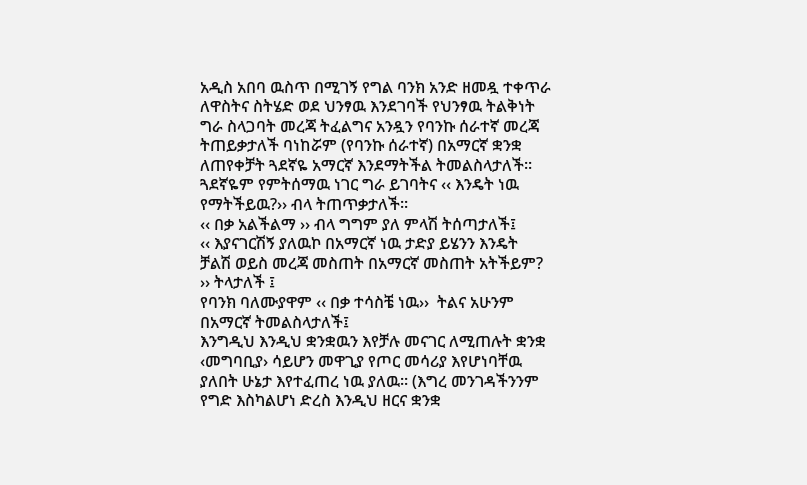አዲስ አበባ ዉስጥ በሚገኝ የግል ባንክ አንድ ዘመዷ ተቀጥራ ለዋስትና ስትሄድ ወደ ህንፃዉ እንደገባች የህንፃዉ ትልቅነት ግራ ስላጋባት መረጃ ትፈልግና አንዷን የባንኩ ሰራተኛ መረጃ ትጠይቃታለች ባነከሯም (የባንኩ ሰራተኛ) በአማርኛ ቋንቋ ለጠየቀቻት ጓደኛዬ አማርኛ እንደማትችል ትመልስላታለች፡፡ ጓደኛዬም የምትሰማዉ ነገር ግራ ይገባትና ‹‹ እንዴት ነዉ የማትችይዉ?›› ብላ ትጠጥቃታለች፡፡
‹‹ በቃ አልችልማ ›› ብላ ግግም ያለ ምላሽ ትሰጣታለች፤
‹‹ እያናገርሽኝ ያለዉኮ በአማርኛ ነዉ ታድያ ይሄንን እንዴት ቻልሽ ወይስ መረጃ መስጠት በአማርኛ መስጠት አትችይም? ›› ትላታለች ፤
የባንክ ባለሙያዋም ‹‹ በቃ ተሳስቼ ነዉ››  ትልና አሁንም በአማርኛ ትመልስላታለች፤
እንግዲህ እንዲህ ቋንቋዉን እየቻሉ መናገር ለሚጠሉት ቋንቋ ‹መግባቢያ› ሳይሆን መዋጊያ የጦር መሳሪያ እየሆነባቸዉ ያለበት ሁኔታ እየተፈጠረ ነዉ ያለዉ፡፡ (እግረ መንገዳችንንም የግድ እስካልሆነ ድረስ እንዲህ ዘርና ቋንቋ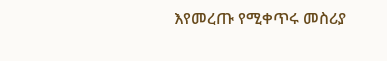እየመረጡ የሚቀጥሩ መስሪያ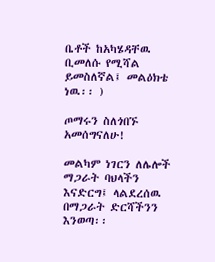ቤቶች ከአካሄዳቸዉ ቢመለሱ የሚሻል ይመስለኛል፤ መልዕክቴ ነዉ፡፡ )

ጦማሩን ስለጎበኙ አመሰግናለሁ!

መልካም ነገርን ለሌሎች ማጋራት ባህላችን እናድርግ፤ ላልደረሰዉ በማጋራት ድርሻችንን እንወጣ፡፡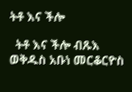ትቶ እና ችሎ

  ትቶ እና ችሎ ብጹእ ወቅዱስ አቡነ መርቆርዮስ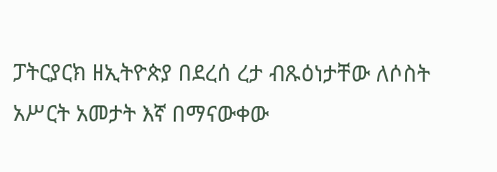ፓትርያርክ ዘኢትዮጵያ በደረሰ ረታ ብጹዕነታቸው ለሶስት አሥርት አመታት እኛ በማናውቀው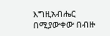እግዚአብሔር በሚያውቀው በብዙ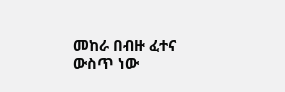መከራ በብዙ ፈተና ውስጥ ነው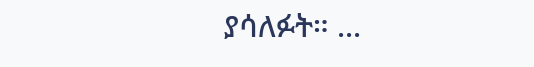ያሳለፉት። ...